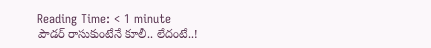Reading Time: < 1 minute
పౌడర్ రాసుకుంటేనే కూలీ.. లేదంటే..!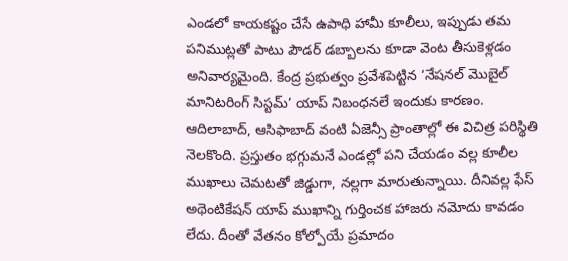ఎండలో కాయకష్టం చేసే ఉపాధి హామీ కూలీలు, ఇప్పుడు తమ పనిముట్లతో పాటు పౌడర్ డబ్బాలను కూడా వెంట తీసుకెళ్లడం అనివార్యమైంది. కేంద్ర ప్రభుత్వం ప్రవేశపెట్టిన ‘నేషనల్ మొబైల్ మానిటరింగ్ సిస్టమ్’ యాప్ నిబంధనలే ఇందుకు కారణం. ఆదిలాబాద్, ఆసిఫాబాద్ వంటి ఏజెన్సీ ప్రాంతాల్లో ఈ విచిత్ర పరిస్థితి నెలకొంది. ప్రస్తుతం భగ్గుమనే ఎండల్లో పని చేయడం వల్ల కూలీల ముఖాలు చెమటతో జిడ్డుగా, నల్లగా మారుతున్నాయి. దీనివల్ల ఫేస్ అథెంటికేషన్ యాప్ ముఖాన్ని గుర్తించక హాజరు నమోదు కావడం లేదు. దీంతో వేతనం కోల్పోయే ప్రమాదం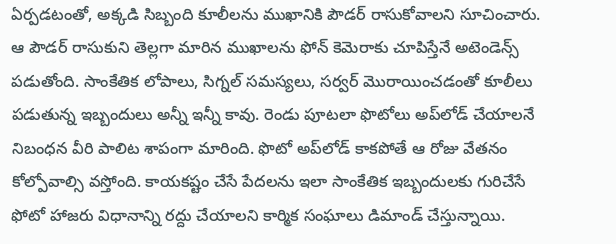ఏర్పడటంతో, అక్కడి సిబ్బంది కూలీలను ముఖానికి పౌడర్ రాసుకోవాలని సూచించారు. ఆ పౌడర్ రాసుకుని తెల్లగా మారిన ముఖాలను ఫోన్ కెమెరాకు చూపిస్తేనే అటెండెన్స్ పడుతోంది. సాంకేతిక లోపాలు, సిగ్నల్ సమస్యలు, సర్వర్ మొరాయించడంతో కూలీలు పడుతున్న ఇబ్బందులు అన్నీ ఇన్నీ కావు. రెండు పూటలా ఫొటోలు అప్‌లోడ్ చేయాలనే నిబంధన వీరి పాలిట శాపంగా మారింది. ఫొటో అప్‌లోడ్ కాకపోతే ఆ రోజు వేతనం కోల్పోవాల్సి వస్తోంది. కాయకష్టం చేసే పేదలను ఇలా సాంకేతిక ఇబ్బందులకు గురిచేసే ఫోటో హాజరు విధానాన్ని రద్దు చేయాలని కార్మిక సంఘాలు డిమాండ్ చేస్తున్నాయి.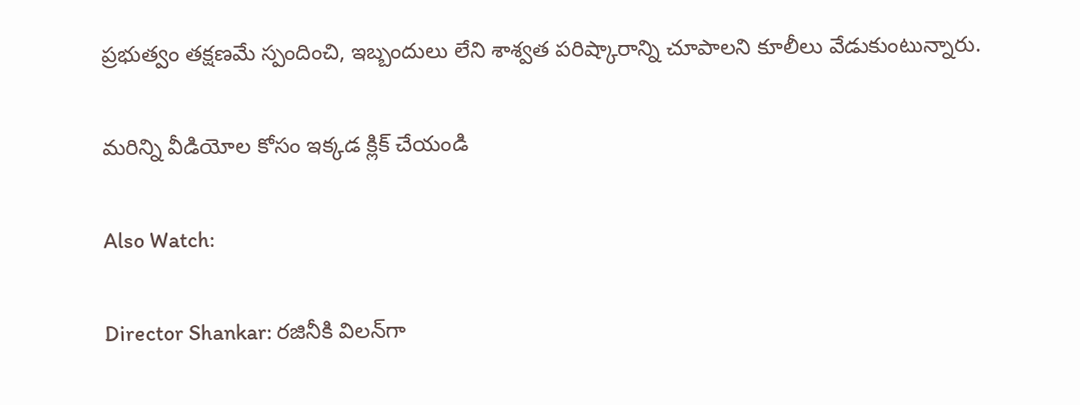ప్రభుత్వం తక్షణమే స్పందించి, ఇబ్బందులు లేని శాశ్వత పరిష్కారాన్ని చూపాలని కూలీలు వేడుకుంటున్నారు.

మరిన్ని వీడియోల కోసం ఇక్కడ క్లిక్ చేయండి

Also Watch:

Director Shankar: రజినీకి విలన్‌గా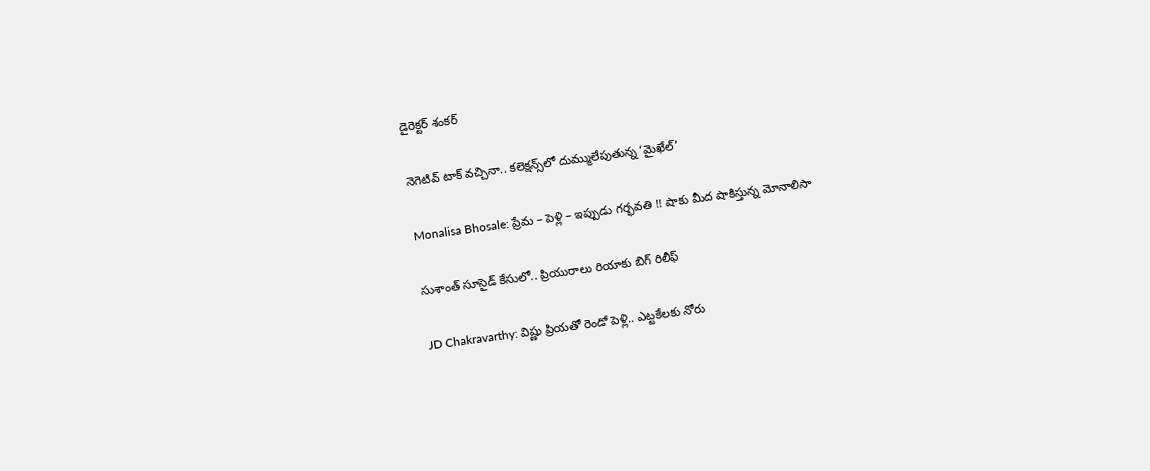డైరెక్టర్ శంకర్

నెగెటివ్ టాక్ వచ్చినా.. కలెక్షన్స్‌లో దుమ్ములేపుతున్న ‘మైఖేల్’

Monalisa Bhosale: ప్రేమ – పెళ్లి – ఇప్పుడు గర్భవతి !! షాకు మీద షాకిస్తున్న మోనాలిసా

సుశాంత్ సూసైడ్ కేసులో.. ప్రియురాలు రియాకు బిగ్ రిలీఫ్‌

JD Chakravarthy: విష్ణు ప్రియతో రెండో పెళ్లి.. ఎట్టకేలకు నోరు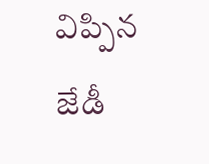విప్పిన జేడీ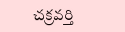చక్రవర్తి